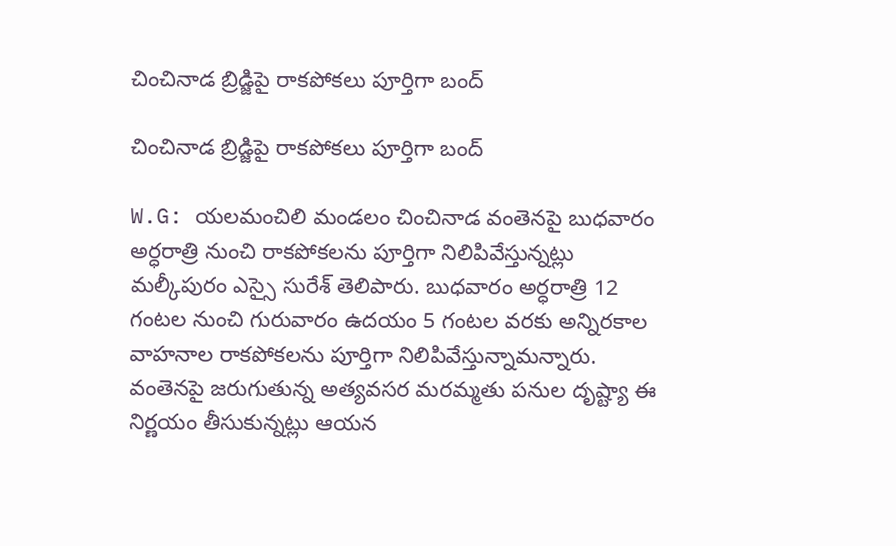చించినాడ బ్రిడ్జిపై రాకపోకలు పూర్తిగా బంద్

చించినాడ బ్రిడ్జిపై రాకపోకలు పూర్తిగా బంద్

W.G: యలమంచిలి మండలం చించినాడ వంతెనపై బుధవారం అర్ధరాత్రి నుంచి రాకపోకలను పూర్తిగా నిలిపివేస్తున్నట్లు మల్కీపురం ఎస్సై సురేశ్ తెలిపారు. బుధవారం అర్ధరాత్రి 12 గంటల నుంచి గురువారం ఉదయం 5 గంటల వరకు అన్నిరకాల వాహనాల రాకపోకలను పూర్తిగా నిలిపివేస్తున్నామన్నారు. వంతెనపై జరుగుతున్న అత్యవసర మరమ్మతు పనుల దృష్ట్యా ఈ నిర్ణయం తీసుకున్నట్లు ఆయన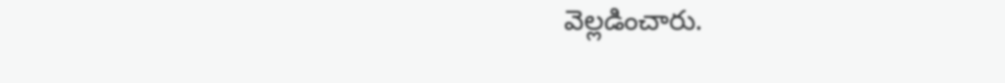వెల్లడించారు.